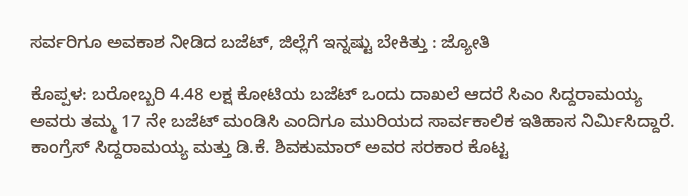ಸರ್ವರಿಗೂ ಅವಕಾಶ ನೀಡಿದ ಬಜೆಟ್, ಜಿಲ್ಲೆಗೆ ಇನ್ನಷ್ಟು ಬೇಕಿತ್ತು : ಜ್ಯೋತಿ

ಕೊಪ್ಪಳ: ಬರೋಬ್ಬರಿ 4.48 ಲಕ್ಷ ಕೋಟಿಯ ಬಜೆಟ್ ಒಂದು ದಾಖಲೆ ಆದರೆ ಸಿಎಂ ಸಿದ್ದರಾಮಯ್ಯ ಅವರು ತಮ್ಮ 17 ನೇ ಬಜೆಟ್ ಮಂಡಿಸಿ ಎಂದಿಗೂ ಮುರಿಯದ ಸಾರ್ವಕಾಲಿಕ ಇತಿಹಾಸ ನಿರ್ಮಿಸಿದ್ದಾರೆ. ಕಾಂಗ್ರೆಸ್ ಸಿದ್ದರಾಮಯ್ಯ ಮತ್ತು ಡಿ.ಕೆ. ಶಿವಕುಮಾರ್ ಅವರ ಸರಕಾರ ಕೊಟ್ಟ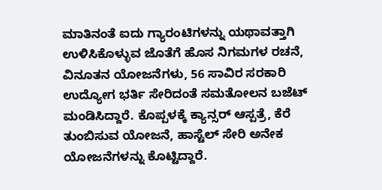ಮಾತಿನಂತೆ ಐದು ಗ್ಯಾರಂಟಿಗಳನ್ನು ಯಥಾವತ್ತಾಗಿ ಉಳಿಸಿಕೊಳ್ಳುವ ಜೊತೆಗೆ ಹೊಸ ನಿಗಮಗಳ ರಚನೆ, ವಿನೂತನ ಯೋಜನೆಗಳು, 56 ಸಾವಿರ ಸರಕಾರಿ ಉದ್ಯೋಗ ಭರ್ತಿ ಸೇರಿದಂತೆ ಸಮತೋಲನ ಬಜೆಟ್ ಮಂಡಿಸಿದ್ದಾರೆ. ಕೊಪ್ಪಳಕ್ಕೆ ಕ್ಯಾನ್ಸರ್ ಆಸ್ಪತ್ರೆ, ಕೆರೆ ತುಂಬಿಸುವ ಯೋಜನೆ, ಹಾಸ್ಟೆಲ್ ಸೇರಿ ಅನೇಕ ಯೋಜನೆಗಳನ್ನು ಕೊಟ್ಟಿದ್ದಾರೆ.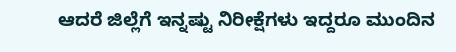ಆದರೆ ಜಿಲ್ಲೆಗೆ ಇನ್ನಷ್ಟು ನಿರೀಕ್ಷೆಗಳು ಇದ್ದರೂ ಮುಂದಿನ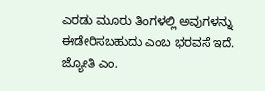ಎರಡು ಮೂರು ತಿಂಗಳಲ್ಲಿ ಅವುಗಳನ್ನು ಈಡೇರಿಸಬಹುದು ಎಂಬ ಭರವಸೆ ಇದೆ.
ಜ್ಯೋತಿ ಎಂ.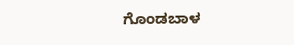ಗೊಂಡಬಾಳ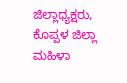ಜಿಲ್ಲಾಧ್ಯಕ್ಷರು,
ಕೊಪ್ಪಳ ಜಿಲ್ಲಾ ಮಹಿಳಾ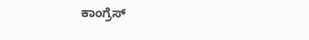ಕಾಂಗ್ರೆಸ್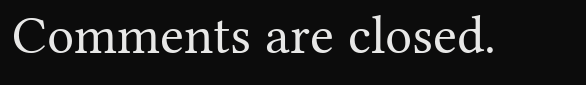Comments are closed.